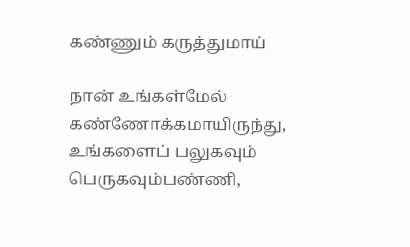கண்ணும் கருத்துமாய்

நான் உங்கள்மேல் கண்ணோக்கமாயிருந்து,
உங்களைப் பலுகவும் பெருகவும்பண்ணி,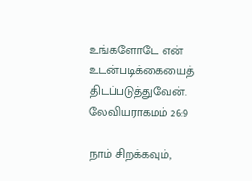உங்களோடே என் உடன்படிக்கையைத் திடப்படுத்துவேன்.
லேவியராகமம் 26:9

நாம் சிறக்கவும்,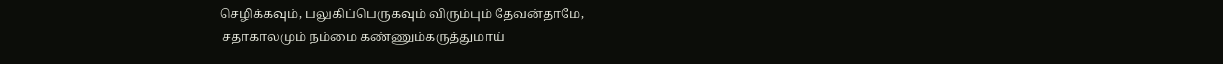செழிக்கவும், பலுகிப்பெருகவும் விரும்பும் தேவன்தாமே,
 சதாகாலமும் நம்மை கண்ணும்கருத்துமாய்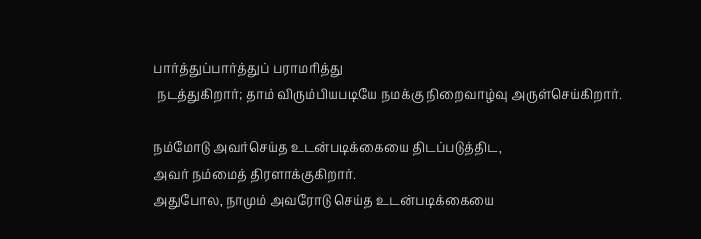பார்த்துப்பார்த்துப் பராமரித்து
 நடத்துகிறார்; தாம் விரும்பியபடியே நமக்கு நிறைவாழ்வு அருள்செய்கிறார்.

நம்மோடு அவர்செய்த உடன்படிக்கையை திடப்படுத்திட,
அவர் நம்மைத் திரளாக்குகிறார்.
அதுபோல, நாமும் அவரோடு செய்த உடன்படிக்கையை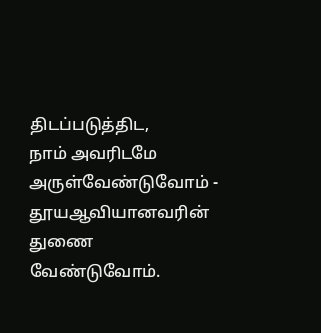திடப்படுத்திட,
நாம் அவரிடமே அருள்வேண்டுவோம் -
தூயஆவியானவரின் துணை வேண்டுவோம்.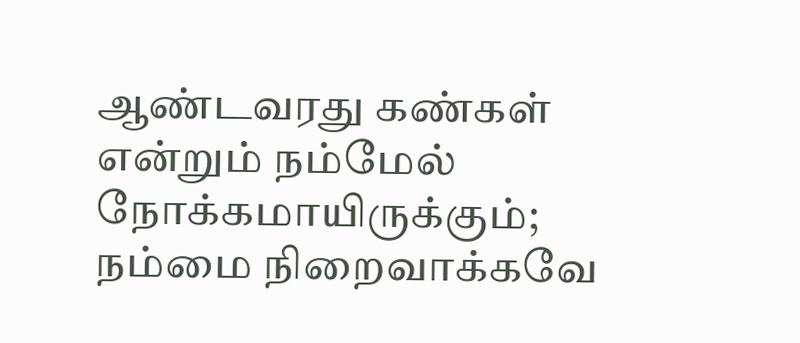ஆண்டவரது கண்கள் என்றும் நம்மேல் நோக்கமாயிருக்கும்;
நம்மை நிறைவாக்கவே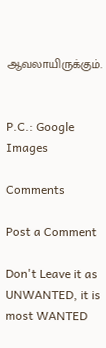ஆவலாயிருக்கும்.


P.C.: Google Images

Comments

Post a Comment

Don't Leave it as UNWANTED, it is most WANTED